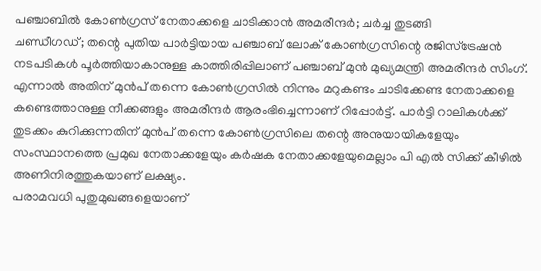പഞ്ചാബിൽ കോൺഗ്രസ് നേതാക്കളെ ചാടിക്കാൻ അമരീന്ദർ; ചർച്ച തുടങ്ങി
ചണ്ഡീഗഡ്; തന്റെ പുതിയ പാർട്ടിയായ പഞ്ചാബ് ലോക് കോൺഗ്രസിന്റെ രജിസ്ട്രേഷൻ നടപടികൾ പൂർത്തിയാകാനുള്ള കാത്തിരിപ്പിലാണ് പഞ്ചാബ് മുൻ മുഖ്യമന്ത്രി അമരീന്ദർ സിംഗ്. എന്നാൽ അതിന് മുൻപ് തന്നെ കോൺഗ്രസിൽ നിന്നും മറുകണ്ടം ചാടിക്കേണ്ട നേതാക്കളെ കണ്ടെത്താനുള്ള നീക്കങ്ങളും അമരീന്ദർ ആരംഭിച്ചെന്നാണ് റിപ്പോർട്ട്. പാർട്ടി റാലികൾക്ക് തുടക്കം കുറിക്കുന്നതിന് മുൻപ് തന്നെ കോൺഗ്രസിലെ തന്റെ അനുയായികളേയും സംസ്ഥാനത്തെ പ്രമുഖ നേതാക്കളേയും കർഷക നേതാക്കളേയുമെല്ലാം പി എൽ സിക്ക് കീഴിൽ അണിനിരത്തുകയാണ് ലക്ഷ്യം.
പരാമവധി പുതുമുഖങ്ങളെയാണ്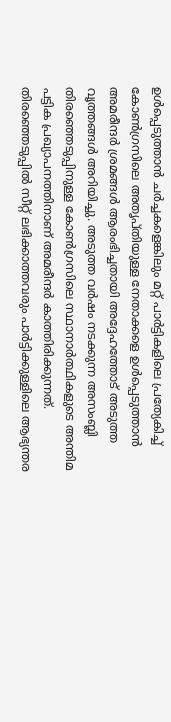ഉൾപ്പെടുത്താൻ ചർച്ചകളെങ്കിലും മറ്റ് പാർട്ടികളിലെ പ്രത്യേകിച്ച് കോൺഗ്രസിലെ അതൃപ്തിയുള്ള നേതാക്കളെ ഉൾപ്പെടുത്താൻ അമരീന്ദർ ശ്രമങ്ങൾ ആരംഭിച്ചതായി അദ്ദേഹത്തോട് അടുത്ത വൃത്തങ്ങൾ അറിയിച്ചു. അടുത്ത വർഷം നടക്കുന്ന അസംബ്ലി തിരഞ്ഞെടുപ്പിനുള്ള കോൺഗ്രസിലെ സ്ഥാനാർത്ഥികളുടെ അന്തിമ പട്ടിക പ്രഖ്യാപനത്തിനാണ് അമരീന്ദർ കാത്തിരിക്കുന്നത്. തിരഞ്ഞെടുപ്പിൽ സീറ്റ് ലഭിക്കാത്തവരും പാർട്ടിക്കുള്ളിലെ ആഭ്യന്തര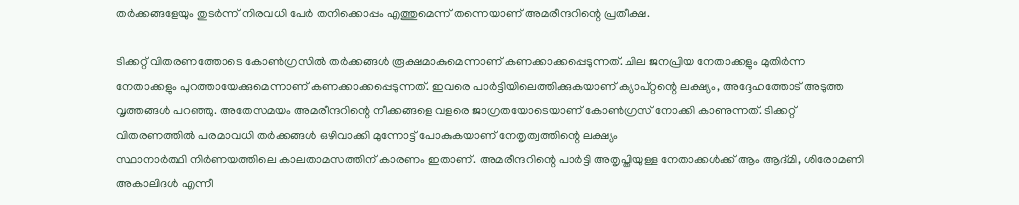തർക്കങ്ങളേയും തുടർന്ന് നിരവധി പേർ തനിക്കൊപ്പം എത്തുമെന്ന് തന്നെയാണ് അമരീന്ദറിന്റെ പ്രതീക്ഷ.

ടിക്കറ്റ് വിതരണത്തോടെ കോൺഗ്രസിൽ തർക്കങ്ങൾ രൂക്ഷമാകുമെന്നാണ് കണക്കാക്കപ്പെടുന്നത്. ചില ജനപ്രിയ നേതാക്കളും മുതിർന്ന നേതാക്കളും പുറത്തായേക്കുമെന്നാണ് കണക്കാക്കപ്പെടുന്നത്. ഇവരെ പാർട്ടിയിലെത്തിക്കുകയാണ് ക്യാപ്റ്റന്റെ ലക്ഷ്യം, അദ്ദേഹത്തോട് അടുത്ത വൃത്തങ്ങൾ പറഞ്ഞു. അതേസമയം അമരീന്ദറിന്റെ നീക്കങ്ങളെ വളരെ ജാഗ്രതയോടെയാണ് കോൺഗ്രസ് നോക്കി കാണുന്നത്. ടിക്കറ്റ് വിതരണത്തിൽ പരമാവധി തർക്കങ്ങൾ ഒഴിവാക്കി മുന്നോട്ട് പോകുകയാണ് നേതൃത്വത്തിന്റെ ലക്ഷ്യം
സ്ഥാനാർത്ഥി നിർണയത്തിലെ കാലതാമസത്തിന് കാരണം ഇതാണ്. അമരീന്ദറിന്റെ പാർട്ടി അതൃപ്തിയുള്ള നേതാക്കൾക്ക് ആം ആദ്മി, ശിരോമണി അകാലിദൾ എന്നീ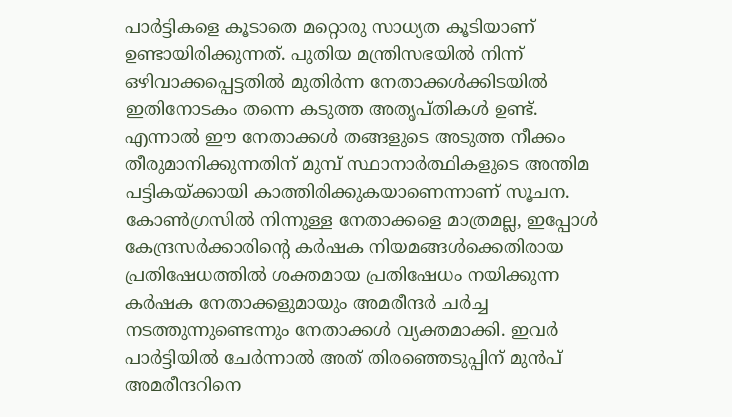പാർട്ടികളെ കൂടാതെ മറ്റൊരു സാധ്യത കൂടിയാണ് ഉണ്ടായിരിക്കുന്നത്. പുതിയ മന്ത്രിസഭയിൽ നിന്ന് ഒഴിവാക്കപ്പെട്ടതിൽ മുതിർന്ന നേതാക്കൾക്കിടയിൽ ഇതിനോടകം തന്നെ കടുത്ത അതൃപ്തികൾ ഉണ്ട്. എന്നാൽ ഈ നേതാക്കൾ തങ്ങളുടെ അടുത്ത നീക്കം തീരുമാനിക്കുന്നതിന് മുമ്പ് സ്ഥാനാർത്ഥികളുടെ അന്തിമ പട്ടികയ്ക്കായി കാത്തിരിക്കുകയാണെന്നാണ് സൂചന.
കോൺഗ്രസിൽ നിന്നുള്ള നേതാക്കളെ മാത്രമല്ല, ഇപ്പോൾ കേന്ദ്രസർക്കാരിന്റെ കർഷക നിയമങ്ങൾക്കെതിരായ പ്രതിഷേധത്തിൽ ശക്തമായ പ്രതിഷേധം നയിക്കുന്ന കർഷക നേതാക്കളുമായും അമരീന്ദർ ചർച്ച നടത്തുന്നുണ്ടെന്നും നേതാക്കൾ വ്യക്തമാക്കി. ഇവർ പാർട്ടിയിൽ ചേർന്നാൽ അത് തിരഞ്ഞെടുപ്പിന് മുൻപ് അമരീന്ദറിനെ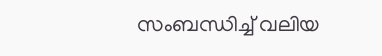സംബന്ധിച്ച് വലിയ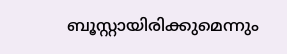ബൂസ്റ്റായിരിക്കുമെന്നും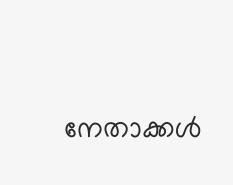നേതാക്കൾ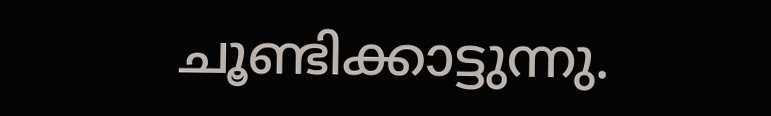ചൂണ്ടിക്കാട്ടുന്നു.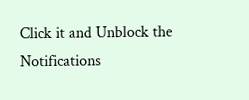Click it and Unblock the Notifications